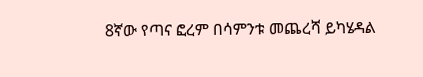8ኛው የጣና ፎረም በሳምንቱ መጨረሻ ይካሄዳል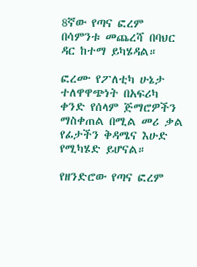8ኛው የጣና ፎረም በሳምንቱ መጨረሻ በባህር ዳር ከተማ ይካሄዳል።

ፎረሙ የፖለቲካ ሁኔታ ተለዋዋጭነት በአፍሪካ ቀንድ የሰላም ጅማሮዎችን ማስቀጠል በሚል መሪ ቃል የፊታችን ቅዳሜና እሁድ የሚካሄድ ይሆናል።

የዘንድሮው የጣና ፎረም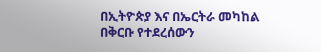በኢትዮጵያ እና በኤርትራ መካከል በቅርቡ የተደረሰውን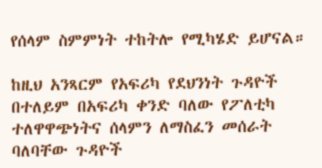የሰላም ስምምነት ተከትሎ የሚካሄድ ይሆናል።

ከዚህ አንጻርም የአፍሪካ የደህንነት ጉዳዮች በተለይም በአፍሪካ ቀንድ ባለው የፖለቲካ ተለዋዋጭነትና ሰላምን ለማስፈን መሰራት ባለባቸው ጉዳዮች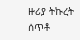ዙሪያ ትኩረት ሰጥቶ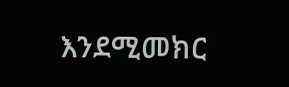እንደሚመክር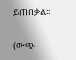ይጠበቃል፡፡

(ውጭ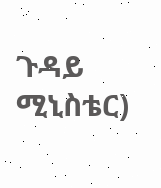ጉዳይ ሚኒስቴር)